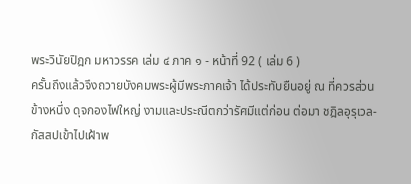พระวินัยปิฎก มหาวรรค เล่ม ๔ ภาค ๑ - หน้าที่ 92 ( เล่ม 6 )
ครั้นถึงแล้วจึงถวายบังคมพระผู้มีพระภาคเจ้า ได้ประทับยืนอยู่ ณ ที่ควรส่วน
ข้างหนึ่ง ดุจกองไฟใหญ่ งามและประณีตกว่ารัศมีแต่ก่อน ต่อมา ชฎิลอุรุเวล-
กัสสปเข้าไปเฝ้าพ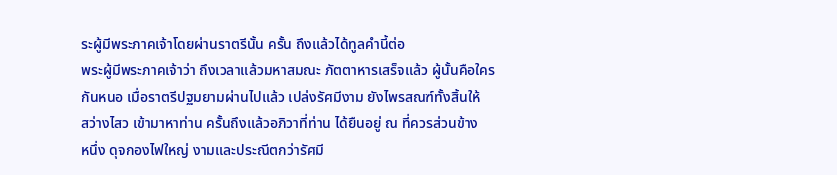ระผู้มีพระภาคเจ้าโดยผ่านราตรีนั้น ครั้น ถึงแล้วได้ทูลคำนี้ต่อ
พระผู้มีพระภาคเจ้าว่า ถึงเวลาแล้วมหาสมณะ ภัตตาหารเสร็จแล้ว ผู้นั้นคือใคร
กันหนอ เมื่อราตรีปฐมยามผ่านไปแล้ว เปล่งรัศมีงาม ยังไพรสณฑ์ทั้งสิ้นให้
สว่างไสว เข้ามาหาท่าน ครั้นถึงแล้วอภิวาที่ท่าน ได้ยืนอยู่ ณ ที่ควรส่วนข้าง
หนึ่ง ดุจกองไฟใหญ่ งามและประณีตกว่ารัศมี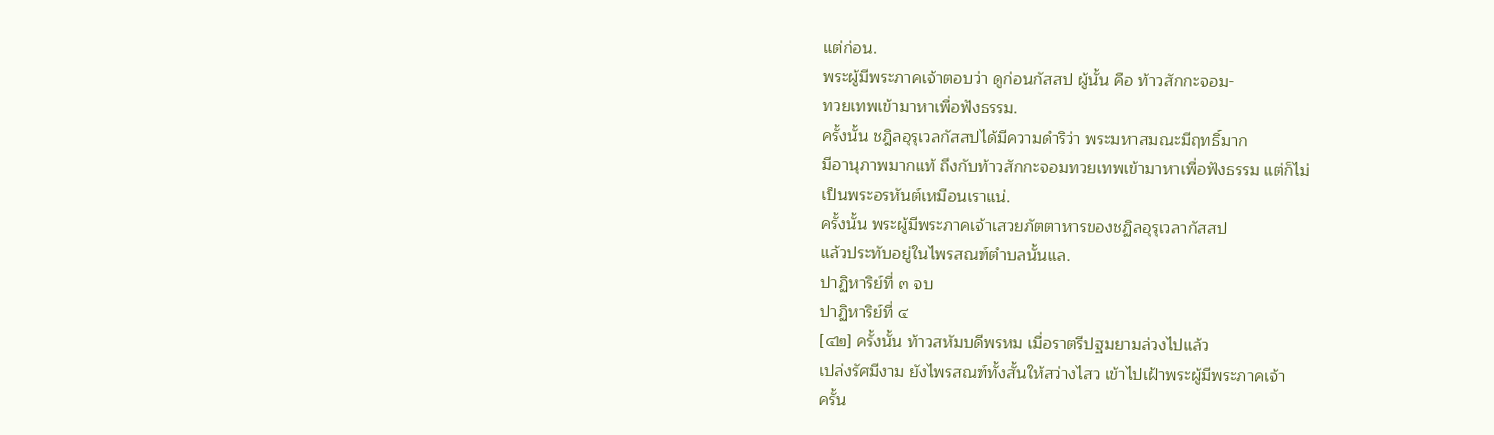แต่ก่อน.
พระผู้มีพระภาคเจ้าตอบว่า ดูก่อนกัสสป ผู้นั้น คือ ท้าวสักกะจอม-
ทวยเทพเข้ามาหาเพื่อฟังธรรม.
ครั้งนั้น ชฎิลอุรุเวลกัสสปได้มีความดำริว่า พระมหาสมณะมีฤทธิ์มาก
มีอานุภาพมากแท้ ถึงกับท้าวสักกะจอมทวยเทพเข้ามาหาเพื่อฟังธรรม แต่ก็ไม่
เป็นพระอรหันต์เหมือนเราแน่.
ครั้งนั้น พระผู้มีพระภาคเจ้าเสวยภัตตาหารของชฏิลอุรุเวลากัสสป
แล้วประทับอยู่ในไพรสณฑ์ตำบลนั้นแล.
ปาฏิหาริย์ที่ ๓ จบ
ปาฏิหาริย์ที่ ๔
[๔๒] ครั้งนั้น ท้าวสหัมบดีพรหม เมื่อราตรีปฐมยามล่วงไปแล้ว
เปล่งรัศมีงาม ยังไพรสณฑ์ทั้งสั้นให้สว่างไสว เข้าไปเฝ้าพระผู้มีพระภาคเจ้า
ครั้น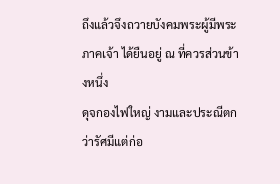ถึงแล้วจึงถวายบังคมพระผู้มีพระภาคเจ้า ได้ยืนอยู่ ณ ที่ควรส่วนข้างหนึ่ง
ดุจกองไฟใหญ่ งามและประณีตกว่ารัศมีแต่ก่อ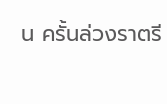น ครั้นล่วงราตรี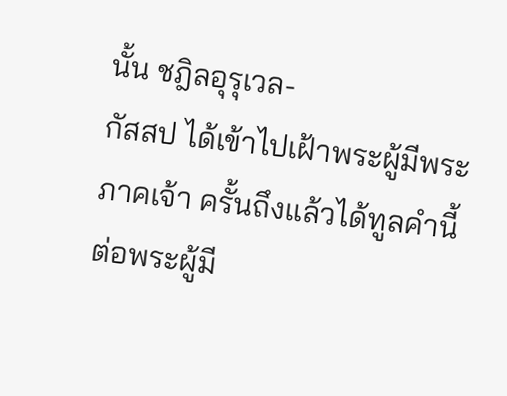นั้น ชฎิลอุรุเวล-
กัสสป ได้เข้าไปเฝ้าพระผู้มีพระภาคเจ้า ครั้นถึงแล้วได้ทูลคำนี้ต่อพระผู้มี